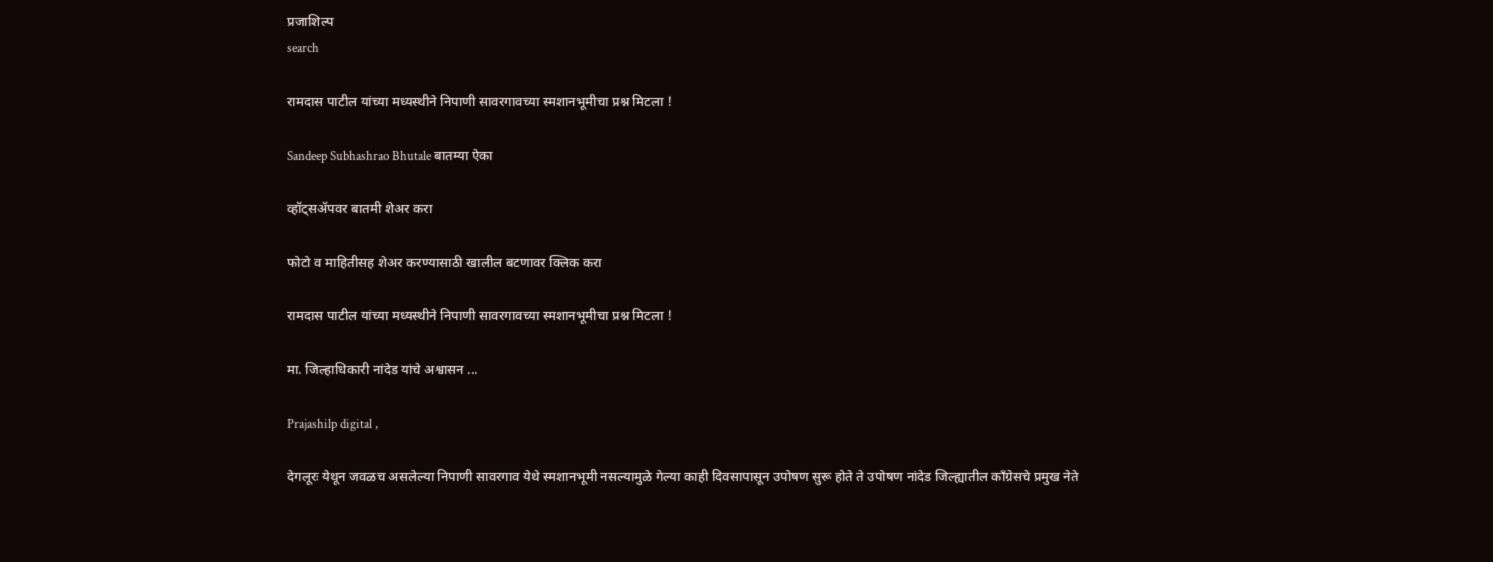प्रजाशिल्प
search

रामदास पाटील यांच्या मध्यस्थीने निपाणी सावरगावच्या स्मशानभूमीचा प्रश्न मिटला !

Sandeep Subhashrao Bhutale बातम्या ऐका

व्हॉट्सॲपवर बातमी शेअर करा

फोटो व माहितीसह शेअर करण्यासाठी खालील बटणावर क्लिक करा

रामदास पाटील यांच्या मध्यस्थीने निपाणी सावरगावच्या स्मशानभूमीचा प्रश्न मिटला !

मा. जिल्हाधिकारी नांदेड यांचे अश्वासन ...

Prajashilp digital ,

देगलूरः येथून जवळच असलेल्या निपाणी सावरगाव येथे स्मशानभूमी नसल्यामुळे गेल्या काही दिवसापासून उपोषण सुरू होते ते उपोषण नांदेड जिल्ह्यातील काँग्रेसचे प्रमुख नेते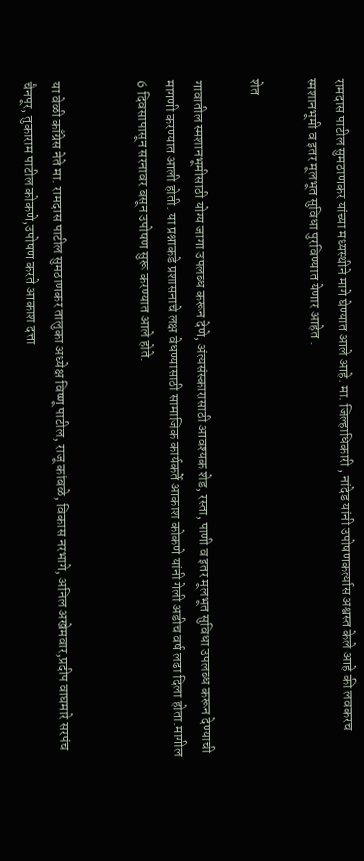रामदास पाटील सुमठाणकर यांच्या मध्यस्थीने मागे घेण्यात आले आहे. मा. जिल्हाधिकारी , नांदेड यांनी उपोषणकर्त्यास अश्वस्त केले आहे की लवकरच स्मशानभूमी व इतर मूलभूत सुविधा पुरविण्यात येणार आहेत .

शेत

गावातील स्मशानभूमीसाठी योग्य जागा उपलब्ध करून देणे, अंत्यसंस्कारासाठी आवश्यक शेड, रस्ता, पाणी व इतर मूलभूत सुविधा उपलब्ध करून देण्याची मागणी करण्यात आली होती. या प्रश्नाकडे प्रशासनाचे लक्ष वेधण्यासाठी सामाजिक कार्यकर्ते आकाश कोकणे यांनी गेली अडीच वर्ष लढा दिला होता.मागील 6 दिवसापासून सरनावर बसून उपोषण सुरू करण्यात आले होते.


या वेळी काँग्रेस नेते मा. रामदास पाटील सुमठाणकर तालुका अध्येक्ष विष्णू पाटील, राजू कांबळे, विकास नरभागे, अनिल अखेमवार,प्रदीप वाघमारे सरपंच चैनपूर, तुकाराम पाटील कोकणे,उपोषण करते आकाश दत्ता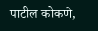पाटील कोकणे,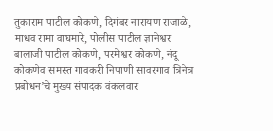तुकाराम पाटील कोकणे, दिगंबर नारायण राजाळे, माधव रामा वाघमारे, पोलीस पाटील ज्ञानेश्वर बालाजी पाटील कोकणे, परमेश्वर कोकणे, नंदू कोकणेव समस्त गावकरी निपाणी सावरगाव त्रिनेत्र प्रबोधन’चे मुख्य संपादक वंकलवार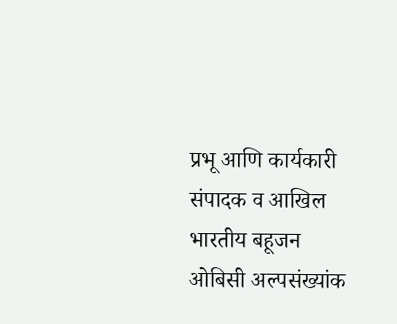प्रभू आणि कार्यकारी संपादक व आखिल भारतीय बहूजन ओबिसी अल्पसंख्यांक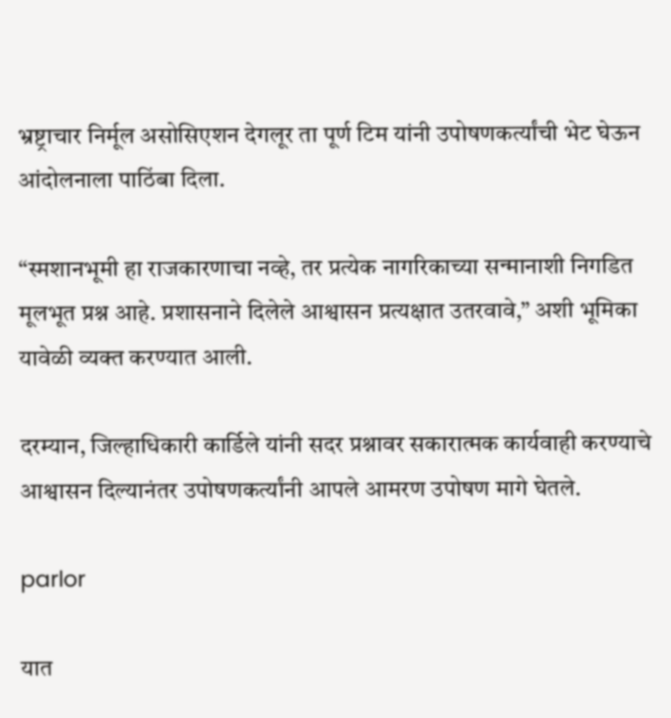भ्रष्ट्राचार निर्मूल असोसिएशन देगलूर ता पूर्ण टिम यांनी उपोषणकर्त्यांची भेट घेऊन आंदोलनाला पाठिंबा दिला.

“स्मशानभूमी हा राजकारणाचा नव्हे, तर प्रत्येक नागरिकाच्या सन्मानाशी निगडित मूलभूत प्रश्न आहे. प्रशासनाने दिलेले आश्वासन प्रत्यक्षात उतरवावे,” अशी भूमिका यावेळी व्यक्त करण्यात आली.

दरम्यान, जिल्हाधिकारी कार्डिले यांनी सदर प्रश्नावर सकारात्मक कार्यवाही करण्याचे आश्वासन दिल्यानंतर उपोषणकर्त्यांनी आपले आमरण उपोषण मागे घेतले.

parlor

यात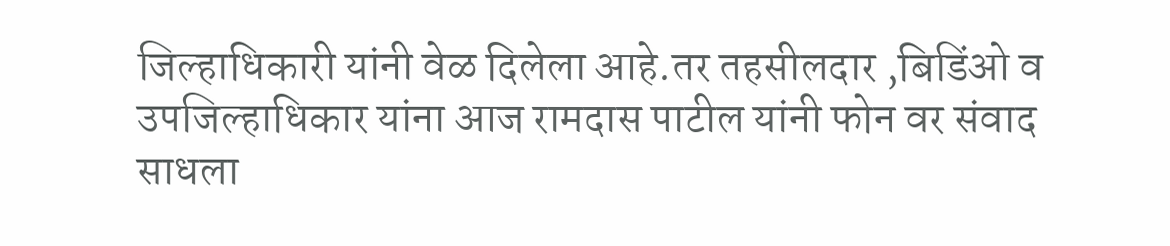जिल्हाधिकारी यांनी वेळ दिलेला आहे.तर तहसीलदार ,बिडिंओ व उपजिल्हाधिकार यांना आज रामदास पाटील यांनी फोन वर संवाद साधला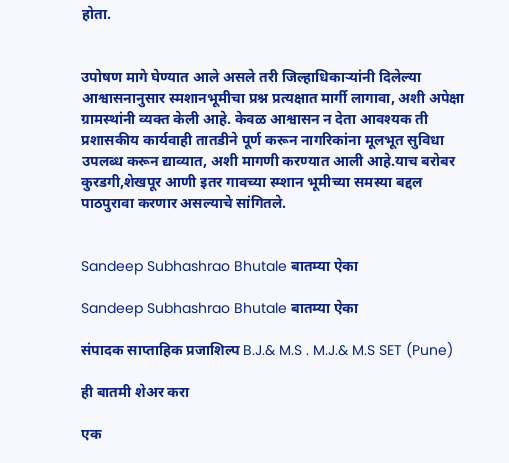होता.


उपोषण मागे घेण्यात आले असले तरी जिल्हाधिकाऱ्यांनी दिलेल्या आश्वासनानुसार स्मशानभूमीचा प्रश्न प्रत्यक्षात मार्गी लागावा, अशी अपेक्षा ग्रामस्थांनी व्यक्त केली आहे. केवळ आश्वासन न देता आवश्यक ती प्रशासकीय कार्यवाही तातडीने पूर्ण करून नागरिकांना मूलभूत सुविधा उपलब्ध करून द्याव्यात, अशी मागणी करण्यात आली आहे.याच बरोबर कुरडगी,शेखपूर आणी इतर गावच्या स्म्शान भूमीच्या समस्या बद्दल पाठपुरावा करणार असल्याचे सांगितले.


Sandeep Subhashrao Bhutale बातम्या ऐका

Sandeep Subhashrao Bhutale बातम्या ऐका

संपादक साप्ताहिक प्रजाशिल्प B.J.& M.S . M.J.& M.S SET (Pune)

ही बातमी शेअर करा

एक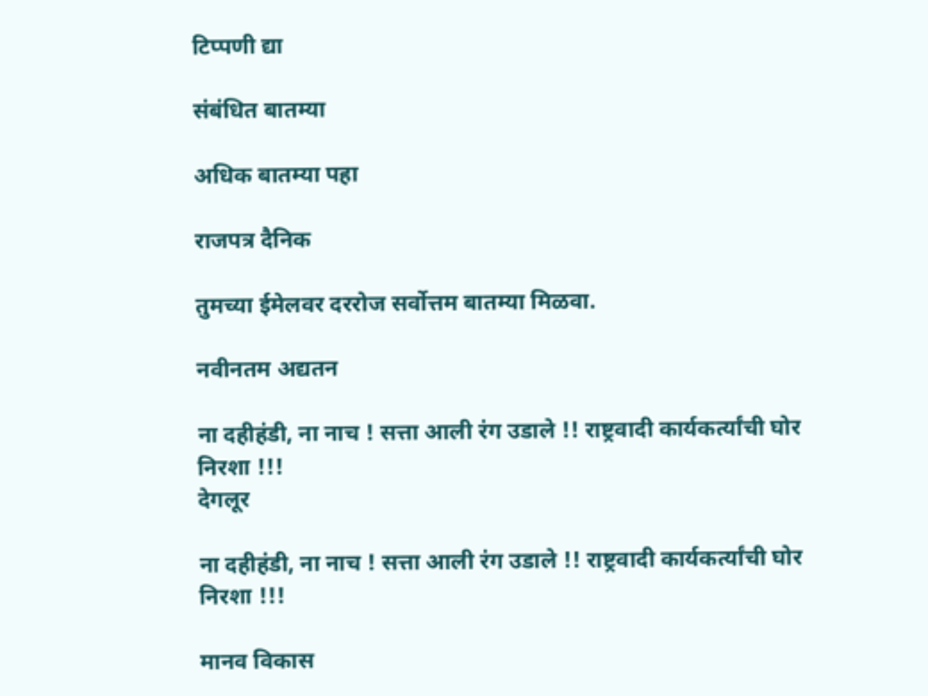टिप्पणी द्या

संबंधित बातम्या

अधिक बातम्या पहा

राजपत्र दैनिक

तुमच्या ईमेलवर दररोज सर्वोत्तम बातम्या मिळवा.

नवीनतम अद्यतन

ना दहीहंडी, ना नाच ! सत्ता आली रंग उडाले !! राष्ट्रवादी कार्यकर्त्यांची घोर निरशा !!!
देगलूर

ना दहीहंडी, ना नाच ! सत्ता आली रंग उडाले !! राष्ट्रवादी कार्यकर्त्यांची घोर निरशा !!!

मानव विकास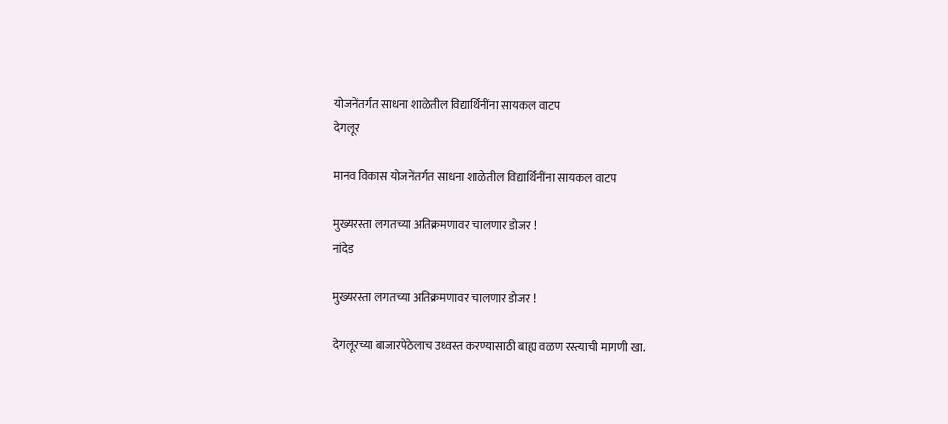योजनेंतर्गत साधना शाळेतील विद्यार्थिनींना सायकल वाटप
देगलूर

मानव विकास योजनेंतर्गत साधना शाळेतील विद्यार्थिनींना सायकल वाटप

मुख्यरस्ता लगतच्या अतिक्रमणावर चालणार डोजर !
नांदेड

मुख्यरस्ता लगतच्या अतिक्रमणावर चालणार डोजर !

देगलूरच्या बाजारपेठेलाच उध्वस्त करण्यासाठी बाह्य वळण रस्त्याची मागणी खा.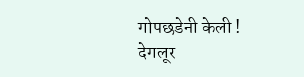गोपछडेनी केली !
देगलूर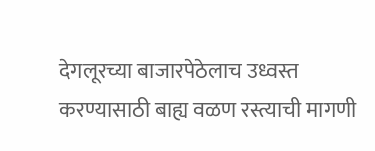देगलूरच्या बाजारपेठेलाच उध्वस्त करण्यासाठी बाह्य वळण रस्त्याची मागणी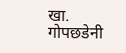खा. गोपछडेनी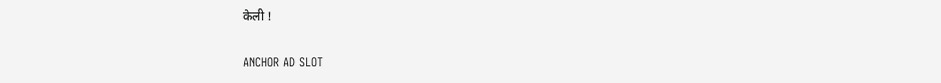केली !

ANCHOR AD SLOT